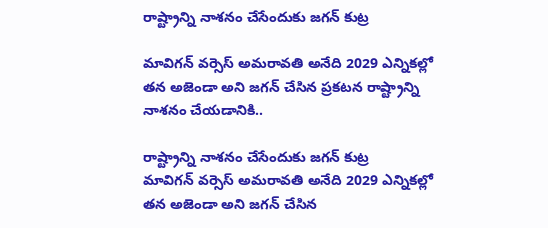రాష్ట్రాన్ని నాశనం చేసేందుకు జగన్‌ కుట్ర

మావిగన్‌ వర్సెస్‌ అమరావతి అనేది 2029 ఎన్నికల్లో తన అజెండా అని జగన్‌ చేసిన ప్రకటన రాష్ట్రాన్ని నాశనం చేయడానికి..

రాష్ట్రాన్ని నాశనం చేసేందుకు జగన్‌ కుట్ర
మావిగన్‌ వర్సెస్‌ అమరావతి అనేది 2029 ఎన్నికల్లో తన అజెండా అని జగన్‌ చేసిన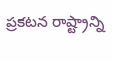ప్రకటన రాష్ట్రాన్ని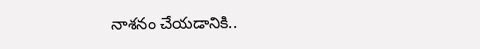నాశనం చేయడానికి..